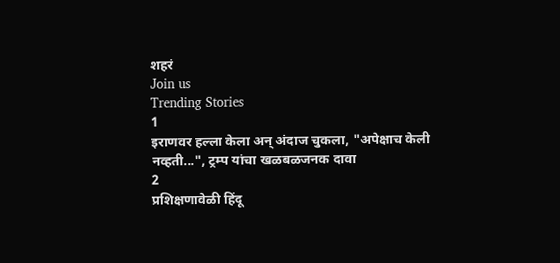शहरं
Join us
Trending Stories
1
इराणवर हल्ला केला अन् अंदाज चुकला, "अपेक्षाच केली नव्हती...", ट्रम्प यांचा खळबळजनक दावा
2
प्रशिक्षणावेळी हिंदू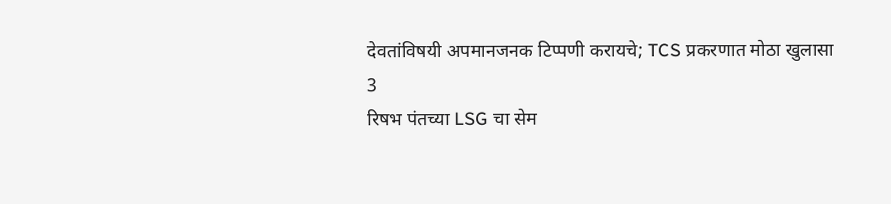देवतांविषयी अपमानजनक टिप्पणी करायचे; TCS प्रकरणात मोठा खुलासा
3
रिषभ पंतच्या LSG चा सेम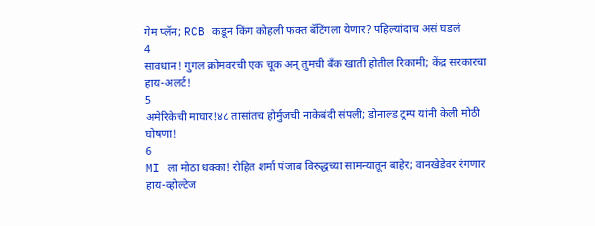गेम प्लॅन; RCB कडून किंग कोहली फक्त बॅटिंगला येणार? पहिल्यांदाच असं घडलं
4
सावधान! गुगल क्रोमवरची एक चूक अन् तुमची बँक खाती होतील रिकामी; केंद्र सरकारचा हाय-अलर्ट!
5
अमेरिकेची माघार!४८ तासांतच होर्मुजची नाकेबंदी संपली; डोनाल्ड ट्रम्प यांनी केली मोठी घोषणा!
6
MI ला मोठा धक्का! रोहित शर्मा पंजाब विरुद्धच्या सामन्यातून बाहेर; वानखेडेवर रंगणार हाय-व्होल्टेज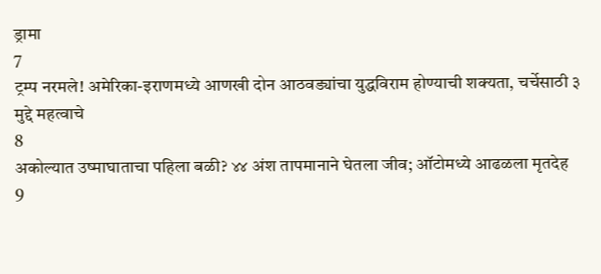ड्रामा
7
ट्रम्प नरमले! अमेरिका-इराणमध्ये आणखी दोन आठवड्यांचा युद्धविराम होण्याची शक्यता, चर्चेसाठी ३ मुद्दे महत्वाचे
8
अकोल्यात उष्माघाताचा पहिला बळी? ४४ अंश तापमानाने घेतला जीव; ऑटोमध्ये आढळला मृतदेह
9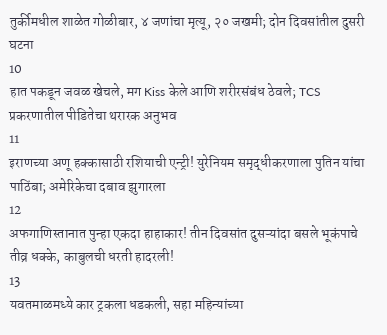तुर्कीमधील शाळेत गोळीबार, ४ जणांचा मृत्यू, २० जखमी; दोन दिवसांतील दुसरी घटना
10
हात पकडून जवळ खेचले, मग Kiss केले आणि शरीरसंबंध ठेवले; TCS प्रकरणातील पीडितेचा थरारक अनुभव
11
इराणच्या अणू हक्कासाठी रशियाची एन्ट्री! युरेनियम समृद्धीकरणाला पुतिन यांचा पाठिंबा; अमेरिकेचा दबाव झुगारला
12
अफगाणिस्तानात पुन्हा एकदा हाहाकार! तीन दिवसांत दुसऱ्यांदा बसले भूकंपाचे तीव्र धक्के, काबुलची धरती हादरली!
13
यवतमाळमध्ये कार ट्रकला धडकली, सहा महिन्यांच्या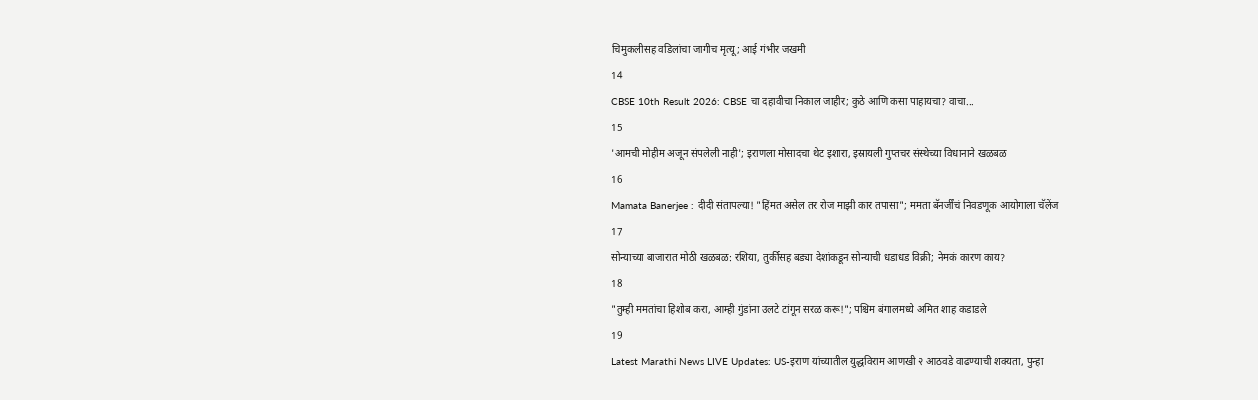चिमुकलीसह वडिलांचा जागीच मृत्यू; आई गंभीर जखमी
14
CBSE 10th Result 2026: CBSE चा दहावीचा निकाल जाहीर; कुठे आणि कसा पाहायचा? वाचा...
15
'आमची मोहीम अजून संपलेली नाही'; इराणला मोसादचा थेट इशारा, इस्रायली गुप्तचर संस्थेच्या विधानाने खळबळ
16
Mamata Banerjee : दीदी संतापल्या! "हिंमत असेल तर रोज माझी कार तपासा"; ममता बॅनर्जींचं निवडणूक आयोगाला चॅलेंज
17
सोन्याच्या बाजारात मोठी खळबळ: रशिया, तुर्कीसह बड्या देशांकडून सोन्याची धडाधड विक्री; नेमकं कारण काय?
18
"तुम्ही ममतांचा हिशोब करा, आम्ही गुंडांना उलटे टांगून सरळ करू!"; पश्चिम बंगालमध्ये अमित शाह कडाडले
19
Latest Marathi News LIVE Updates: US-इराण यांच्यातील युद्धविराम आणखी २ आठवडे वाढण्याची शक्यता, पुन्हा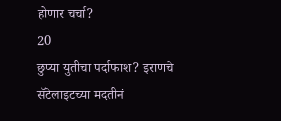होणार चर्चा?
20
छुप्या युतीचा पर्दाफाश? इराणचे सॅटेलाइटच्या मदतीनं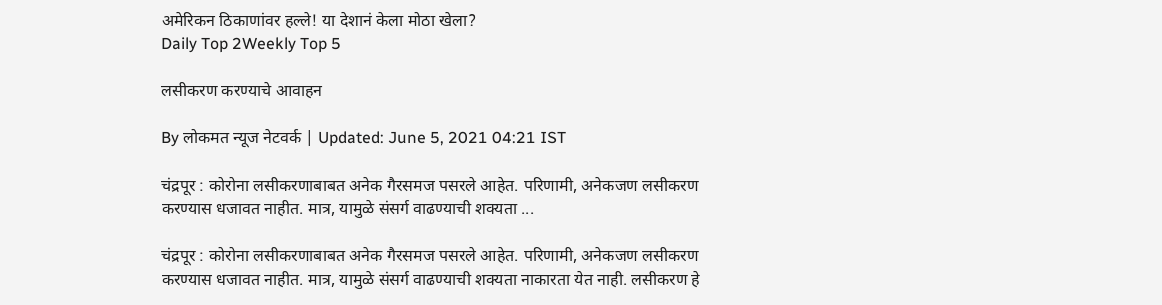अमेरिकन ठिकाणांवर हल्ले! या देशानं केला मोठा खेला?
Daily Top 2Weekly Top 5

लसीकरण करण्याचे आवाहन

By लोकमत न्यूज नेटवर्क | Updated: June 5, 2021 04:21 IST

चंद्रपूर : कोरोना लसीकरणाबाबत अनेक गैरसमज पसरले आहेत. परिणामी, अनेकजण लसीकरण करण्यास धजावत नाहीत. मात्र, यामुळे संसर्ग वाढण्याची शक्यता ...

चंद्रपूर : कोरोना लसीकरणाबाबत अनेक गैरसमज पसरले आहेत. परिणामी, अनेकजण लसीकरण करण्यास धजावत नाहीत. मात्र, यामुळे संसर्ग वाढण्याची शक्यता नाकारता येत नाही. लसीकरण हे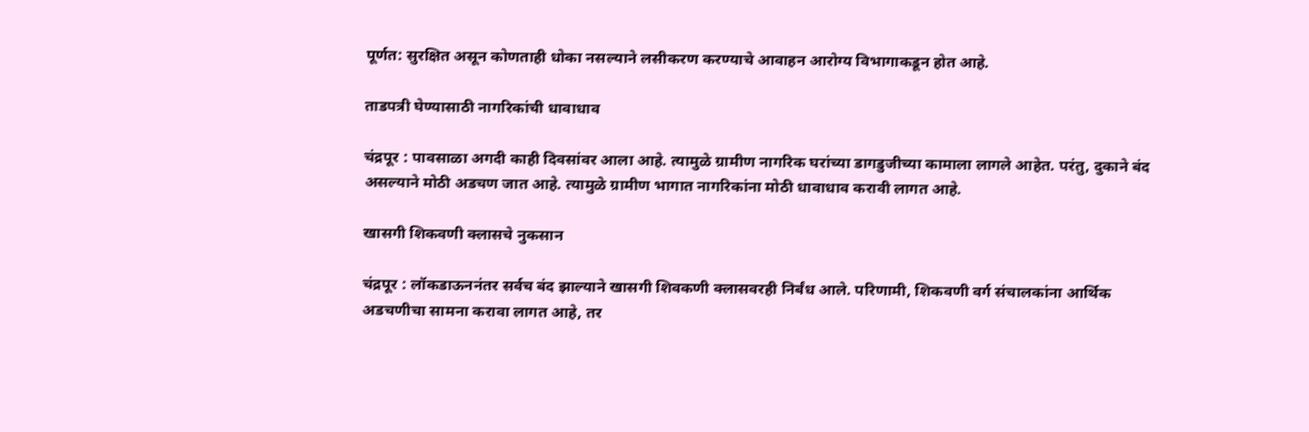पूर्णत: सुरक्षित असून कोणताही धोका नसल्याने लसीकरण करण्याचे आवाहन आरोग्य विभागाकडून होत आहे.

ताडपत्री घेण्यासाठी नागरिकांची धावाधाव

चंद्रपूर : पावसाळा अगदी काही दिवसांवर आला आहे. त्यामुळे ग्रामीण नागरिक घरांच्या डागडुजीच्या कामाला लागले आहेत. परंतु, दुकाने बंद असल्याने मोठी अडचण जात आहे. त्यामुळे ग्रामीण भागात नागरिकांना मोठी धावाधाव करावी लागत आहे.

खासगी शिकवणी क्लासचे नुकसान

चंद्रपूर : लॉकडाऊननंतर सर्वच बंद झाल्याने खासगी शिवकणी क्लासवरही निर्बंध आले. परिणामी, शिकवणी वर्ग संचालकांना आर्थिक अडचणीचा सामना करावा लागत आहे, तर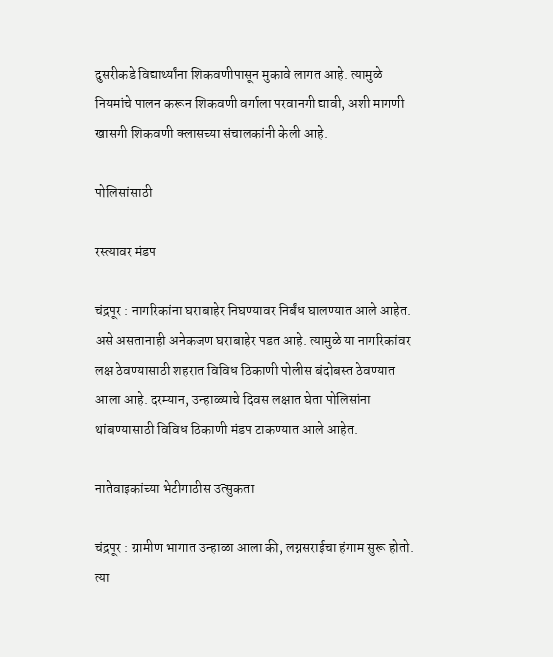दुसरीकडे विद्यार्थ्यांना शिकवणीपासून मुकावे लागत आहे. त्यामुळे नियमांचे पालन करून शिकवणी वर्गाला परवानगी द्यावी, अशी मागणी खासगी शिकवणी क्लासच्या संचालकांनी केली आहे.

पोलिसांसाठी

रस्त्यावर मंडप

चंद्रपूर : नागरिकांना घराबाहेर निघण्यावर निर्बंध घालण्यात आले आहेत. असे असतानाही अनेकजण घराबाहेर पडत आहे. त्यामुळे या नागरिकांवर लक्ष ठेवण्यासाठी शहरात विविध ठिकाणी पोलीस बंदोबस्त ठेवण्यात आला आहे. दरम्यान, उन्हाळ्याचे दिवस लक्षात घेता पोलिसांना थांबण्यासाठी विविध ठिकाणी मंडप टाकण्यात आले आहेत.

नातेवाइकांच्या भेटीगाठीस उत्सुकता

चंद्रपूर : ग्रामीण भागात उन्हाळा आला की, लग्नसराईचा हंगाम सुरू होतो. त्या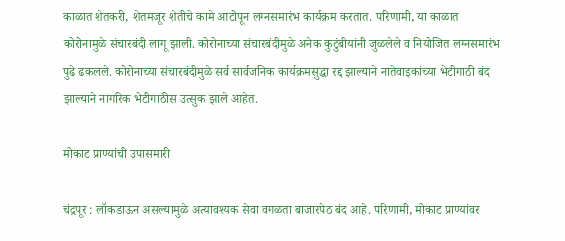काळात शेतकरी, शेतमजूर शेतीचे कामे आटोपून लग्नसमारंभ कार्यक्रम करतात. परिणामी, या काळात कोरोनामुळे संचारबंदी लागू झाली. कोरोनाच्या संचारबंदीमुळे अनेक कुटुंबीयांनी जुळलेले व नियोजित लग्नसमारंभ पुढे ढकलले. कोरोनाच्या संचारबंदीमुळे सर्व सार्वजनिक कार्यक्रमसुद्धा रद्द झाल्याने नातेवाइकांच्या भेटीगाठी बंद झाल्याने नागरिक भेटीगाठीस उत्सुक झाले आहेत.

मोकाट प्राण्यांची उपासमारी

चंद्रपूर : लॉकडाऊन असल्यामुळे अत्यावश्यक सेवा वगळता बाजारपेठ बंद आहे. परिणामी, मोकाट प्राण्यांवर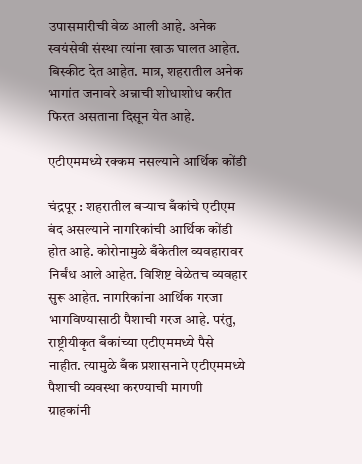उपासमारीची वेळ आली आहे. अनेक स्वयंसेवी संस्था त्यांना खाऊ घालत आहेत. बिस्कीट देत आहेत. मात्र, शहरातील अनेक भागांत जनावरे अन्नाची शोधाशोध करीत फिरत असताना दिसून येत आहे.

एटीएममध्ये रक्कम नसल्याने आर्थिक कोंडी

चंद्रपूर : शहरातील बऱ्याच बँकांचे एटीएम बंद असल्याने नागरिकांची आर्थिक कोंडी होत आहे. कोरोनामुळे बँकेतील व्यवहारावर निर्बंध आले आहेत. विशिष्ट वेळेतच व्यवहार सुरू आहेत. नागरिकांना आर्थिक गरजा भागविण्यासाठी पैशाची गरज आहे. परंतु, राष्ट्रीयीकृत बँकांच्या एटीएममध्ये पैसे नाहीत. त्यामुळे बँक प्रशासनाने एटीएममध्ये पैशाची व्यवस्था करण्याची मागणी ग्राहकांनी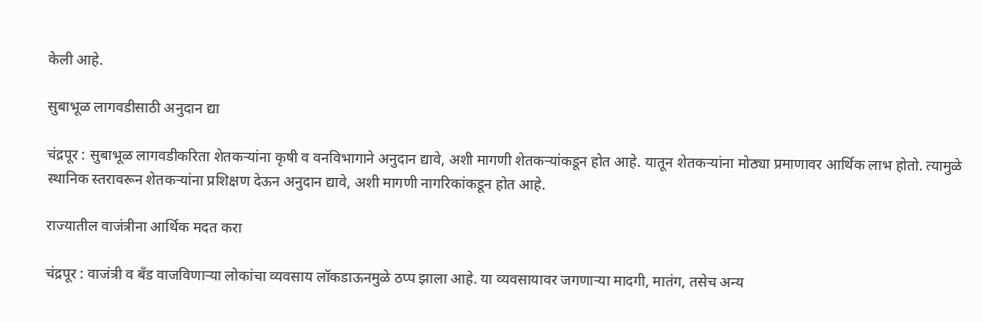केली आहे.

सुबाभूळ लागवडीसाठी अनुदान द्या

चंद्रपूर : सुबाभूळ लागवडीकरिता शेतकऱ्यांना कृषी व वनविभागाने अनुदान द्यावे, अशी मागणी शेतकऱ्यांकडून होत आहे. यातून शेतकऱ्यांना मोठ्या प्रमाणावर आर्थिक लाभ होतो. त्यामुळे स्थानिक स्तरावरून शेतकऱ्यांना प्रशिक्षण देऊन अनुदान द्यावे, अशी मागणी नागरिकांकडून होत आहे.

राज्यातील वाजंत्रीना आर्थिक मदत करा

चंद्रपूर : वाजंत्री व बँड वाजविणाऱ्या लोकांचा व्यवसाय लॉकडाऊनमुळे ठप्प झाला आहे. या व्यवसायावर जगणाऱ्या मादगी, मातंग, तसेच अन्य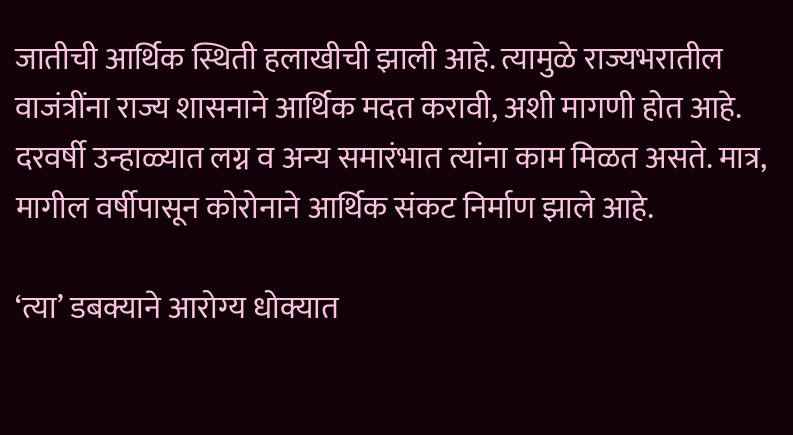जातीची आर्थिक स्थिती हलाखीची झाली आहे. त्यामुळे राज्यभरातील वाजंत्रींना राज्य शासनाने आर्थिक मदत करावी, अशी मागणी होत आहे. दरवर्षी उन्हाळ्यात लग्न व अन्य समारंभात त्यांना काम मिळत असते. मात्र, मागील वर्षीपासून कोरोनाने आर्थिक संकट निर्माण झाले आहे.

‘त्या’ डबक्याने आरोग्य धोक्यात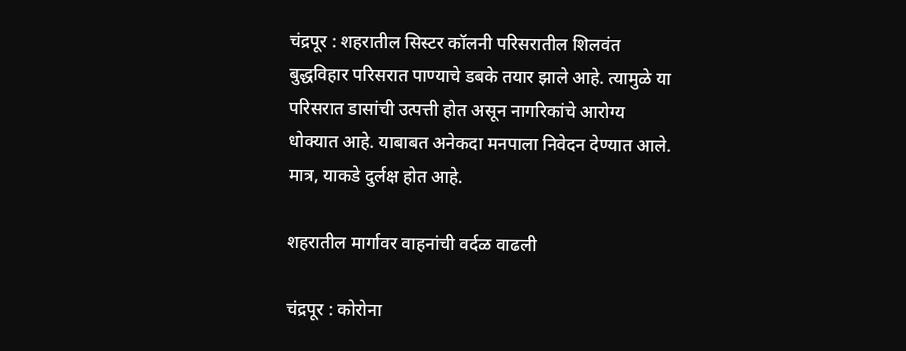चंद्रपूर : शहरातील सिस्टर कॉलनी परिसरातील शिलवंत बुद्धविहार परिसरात पाण्याचे डबके तयार झाले आहे. त्यामुळे या परिसरात डासांची उत्पत्ती होत असून नागरिकांचे आरोग्य धोक्यात आहे. याबाबत अनेकदा मनपाला निवेदन देण्यात आले. मात्र, याकडे दुर्लक्ष होत आहे.

शहरातील मार्गावर वाहनांची वर्दळ वाढली

चंद्रपूर : कोरोना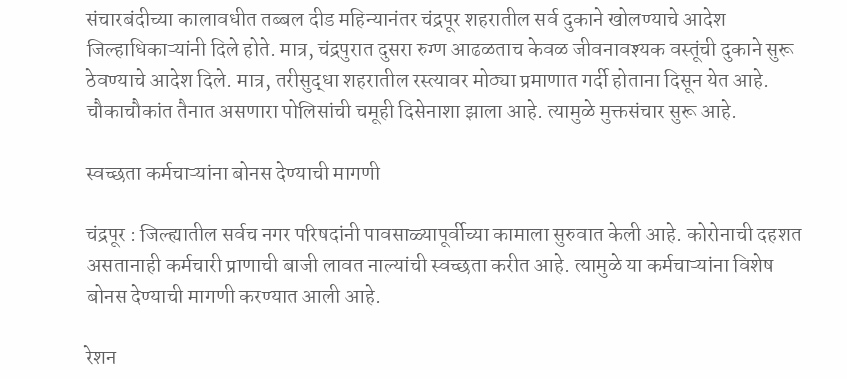संचारबंदीच्या कालावधीत तब्बल दीड महिन्यानंतर चंद्रपूर शहरातील सर्व दुकाने खोलण्याचे आदेश जिल्हाधिकाऱ्यांनी दिले होते. मात्र, चंद्रपुरात दुसरा रुग्ण आढळताच केवळ जीवनावश्यक वस्तूंची दुकाने सुरू ठेवण्याचे आदेश दिले. मात्र, तरीसुद्धा शहरातील रस्त्यावर मोठ्या प्रमाणात गर्दी होताना दिसून येत आहे. चौकाचौकांत तैनात असणारा पोलिसांची चमूही दिसेनाशा झाला आहे. त्यामुळे मुक्तसंचार सुरू आहे.

स्वच्छता कर्मचाऱ्यांना बोनस देण्याची मागणी

चंद्रपूर : जिल्ह्यातील सर्वच नगर परिषदांनी पावसाळ्यापूर्वीच्या कामाला सुरुवात केली आहे. कोरोनाची दहशत असतानाही कर्मचारी प्राणाची बाजी लावत नाल्यांची स्वच्छता करीत आहे. त्यामुळे या कर्मचाऱ्यांना विशेष बोनस देण्याची मागणी करण्यात आली आहे.

रेशन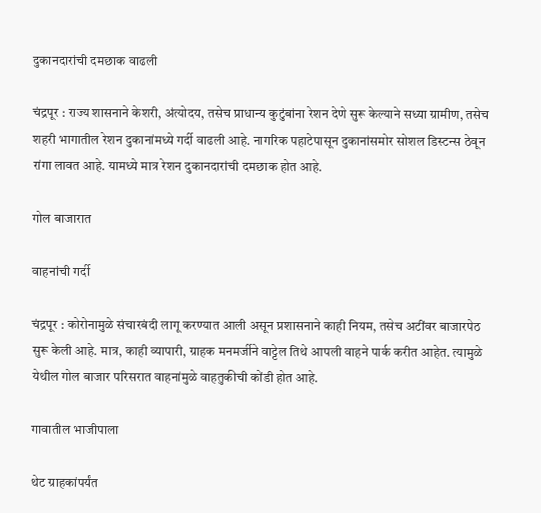दुकानदारांची दमछाक वाढली

चंद्रपूर : राज्य शासनाने केशरी, अंत्योदय, तसेच प्राधान्य कुटुंबांना रेशन देणे सुरू केल्याने सध्या ग्रामीण, तसेच शहरी भागातील रेशन दुकानांमध्ये गर्दी वाढली आहे. नागरिक पहाटेपासून दुकानांसमोर सोशल डिस्टन्स ठेवून रांगा लावत आहे. यामध्ये मात्र रेशन दुकानदारांची दमछाक होत आहे.

गोल बाजारात

वाहनांची गर्दी

चंद्रपूर : कोरोनामुळे संचारबंदी लागू करण्यात आली असून प्रशासनाने काही नियम, तसेच अटींवर बाजारपेठ सुरू केली आहे. मात्र, काही व्यापारी, ग्राहक मनमर्जीने वाट्टेल तिथे आपली वाहने पार्क करीत आहेत. त्यामुळे येथील गोल बाजार परिसरात वाहनांमुळे वाहतुकीची कोंडी होत आहे.

गावातील भाजीपाला

थेट ग्राहकांपर्यंत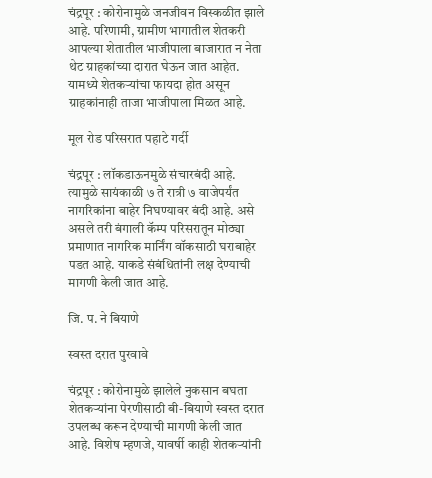चंद्रपूर : कोरोनामुळे जनजीवन विस्कळीत झाले आहे. परिणामी, ग्रामीण भागातील शेतकरी आपल्या शेतातील भाजीपाला बाजारात न नेता थेट ग्राहकांच्या दारात घेऊन जात आहेत. यामध्ये शेतकऱ्यांचा फायदा होत असून ग्राहकांनाही ताजा भाजीपाला मिळत आहे.

मूल रोड परिसरात पहाटे गर्दी

चंद्रपूर : लॉकडाऊनमुळे संचारबंदी आहे. त्यामुळे सायंकाळी ७ ते रात्री ७ वाजेपर्यंत नागरिकांना बाहेर निघण्यावर बंदी आहे. असे असले तरी बंगाली कॅम्प परिसरातून मोठ्या प्रमाणात नागरिक मार्निंग वॉकसाठी घराबाहेर पडत आहे. याकडे संबंधितांनी लक्ष देण्याची मागणी केली जात आहे.

जि. प. ने बियाणे

स्वस्त दरात पुरवावे

चंद्रपूर : कोरोनामुळे झालेले नुकसान बघता शेतकऱ्यांना पेरणीसाठी बी-बियाणे स्वस्त दरात उपलब्ध करून देण्याची मागणी केली जात आहे. विशेष म्हणजे, यावर्षी काही शेतकऱ्यांनी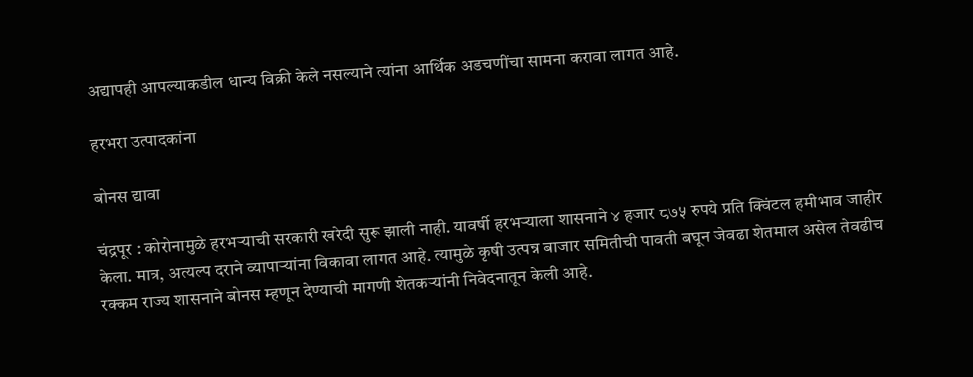अद्यापही आपल्याकडील धान्य विक्री केले नसल्याने त्यांना आर्थिक अडचणींचा सामना करावा लागत आहे.

हरभरा उत्पादकांना

बोनस द्यावा

चंद्रपूर : कोरोनामुळे हरभऱ्याची सरकारी खरेदी सुरू झाली नाही. यावर्षी हरभऱ्याला शासनाने ४ हजार ८७५ रुपये प्रति क्विंटल हमीभाव जाहीर केला. मात्र, अत्यल्प दराने व्यापाऱ्यांना विकावा लागत आहे. त्यामुळे कृषी उत्पन्न बाजार समितीची पावती बघून जेवढा शेतमाल असेल तेवढीच रक्कम राज्य शासनाने बोनस म्हणून देण्याची मागणी शेतकऱ्यांनी निवेदनातून केली आहे.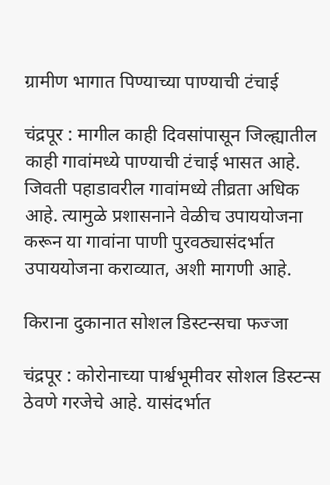ग्रामीण भागात पिण्याच्या पाण्याची टंचाई

चंद्रपूर : मागील काही दिवसांपासून जिल्ह्यातील काही गावांमध्ये पाण्याची टंचाई भासत आहे. जिवती पहाडावरील गावांमध्ये तीव्रता अधिक आहे. त्यामुळे प्रशासनाने वेळीच उपाययोजना करून या गावांना पाणी पुरवठ्यासंदर्भात उपाययोजना कराव्यात, अशी मागणी आहे.

किराना दुकानात सोशल डिस्टन्सचा फज्जा

चंद्रपूर : कोरोनाच्या पार्श्वभूमीवर सोशल डिस्टन्स ठेवणे गरजेचे आहे. यासंदर्भात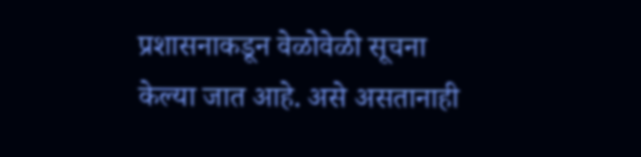प्रशासनाकडून वेळोवेळी सूचना केल्या जात आहे. असे असतानाही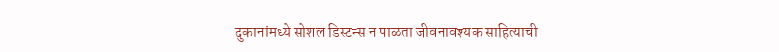दुकानांमध्ये सोशल डिस्टन्स न पाळता जीवनावश्यक साहित्याची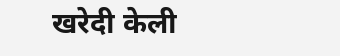खरेदी केली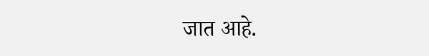जात आहे.